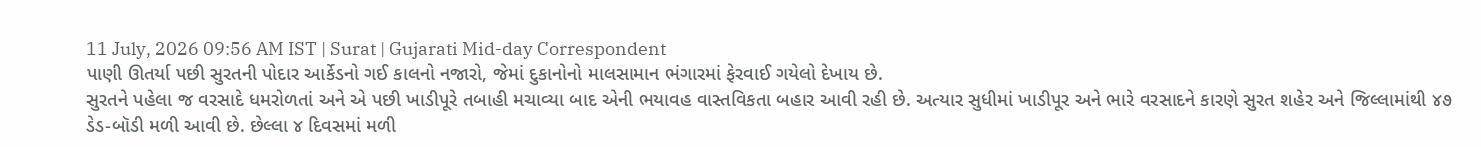11 July, 2026 09:56 AM IST | Surat | Gujarati Mid-day Correspondent
પાણી ઊતર્યા પછી સુરતની પોદાર આર્કેડનો ગઈ કાલનો નજારો, જેમાં દુકાનોનો માલસામાન ભંગારમાં ફેરવાઈ ગયેલો દેખાય છે.
સુરતને પહેલા જ વરસાદે ધમરોળતાં અને એ પછી ખાડીપૂરે તબાહી મચાવ્યા બાદ એની ભયાવહ વાસ્તવિકતા બહાર આવી રહી છે. અત્યાર સુધીમાં ખાડીપૂર અને ભારે વરસાદને કારણે સુરત શહેર અને જિલ્લામાંથી ૪૭ ડેડ-બૉડી મળી આવી છે. છેલ્લા ૪ દિવસમાં મળી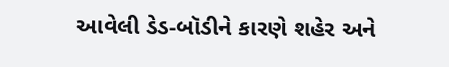આવેલી ડેડ-બૉડીને કારણે શહેર અને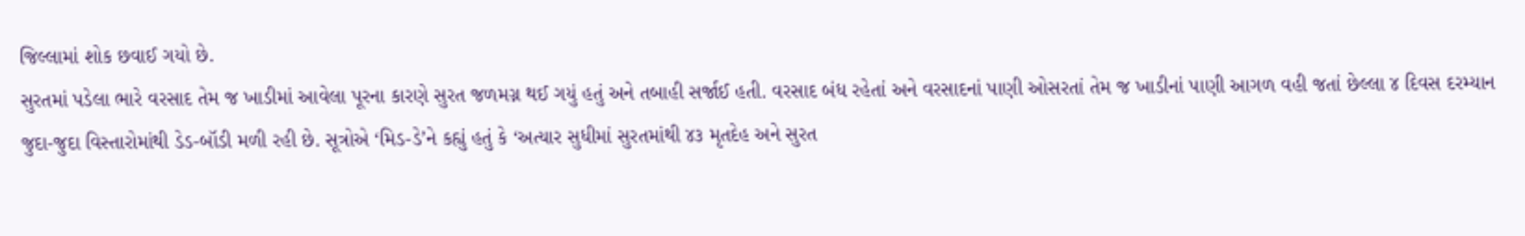જિલ્લામાં શોક છવાઈ ગયો છે.
સુરતમાં પડેલા ભારે વરસાદ તેમ જ ખાડીમાં આવેલા પૂરના કારણે સુરત જળમગ્ન થઈ ગયું હતું અને તબાહી સર્જાઈ હતી. વરસાદ બંધ રહેતાં અને વરસાદનાં પાણી ઓસરતાં તેમ જ ખાડીનાં પાણી આગળ વહી જતાં છેલ્લા ૪ દિવસ દરમ્યાન જુદા-જુદા વિસ્તારોમાંથી ડેડ-બૉડી મળી રહી છે. સૂત્રોએ ‘મિડ-ડે’ને કહ્યું હતું કે ‘અત્યાર સુધીમાં સુરતમાંથી ૪૩ મૃતદેહ અને સુરત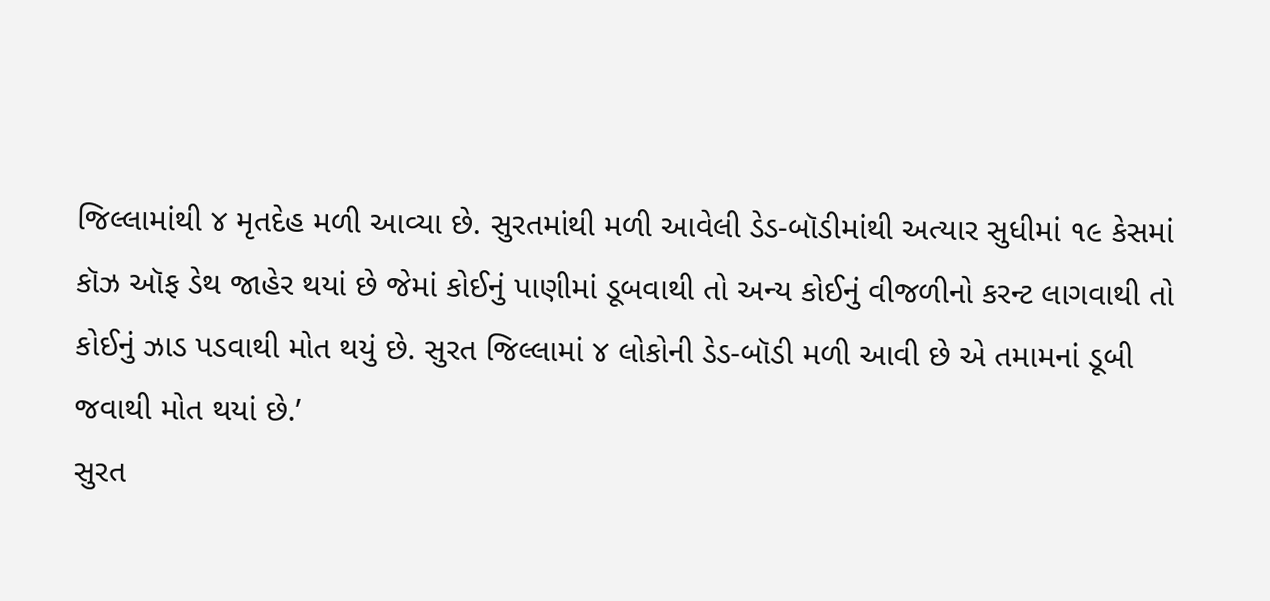જિલ્લામાંથી ૪ મૃતદેહ મળી આવ્યા છે. સુરતમાંથી મળી આવેલી ડેડ-બૉડીમાંથી અત્યાર સુધીમાં ૧૯ કેસમાં કૉઝ ઑફ ડેથ જાહેર થયાં છે જેમાં કોઈનું પાણીમાં ડૂબવાથી તો અન્ય કોઈનું વીજળીનો કરન્ટ લાગવાથી તો કોઈનું ઝાડ પડવાથી મોત થયું છે. સુરત જિલ્લામાં ૪ લોકોની ડેડ-બૉડી મળી આવી છે એ તમામનાં ડૂબી જવાથી મોત થયાં છે.’
સુરત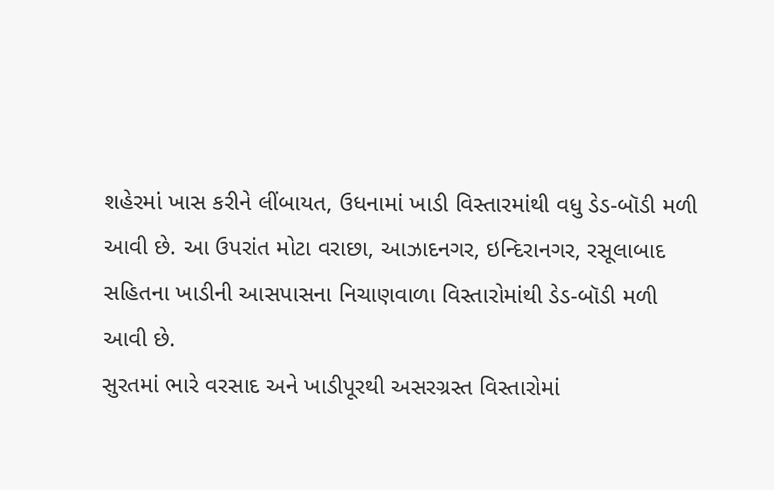શહેરમાં ખાસ કરીને લીંબાયત, ઉધનામાં ખાડી વિસ્તારમાંથી વધુ ડેડ-બૉડી મળી આવી છે. આ ઉપરાંત મોટા વરાછા, આઝાદનગર, ઇન્દિરાનગર, રસૂલાબાદ સહિતના ખાડીની આસપાસના નિચાણવાળા વિસ્તારોમાંથી ડેડ-બૉડી મળી આવી છે.
સુરતમાં ભારે વરસાદ અને ખાડીપૂરથી અસરગ્રસ્ત વિસ્તારોમાં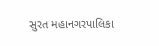સુરત મહાનગરપાલિકા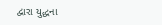દ્વારા યુદ્ધના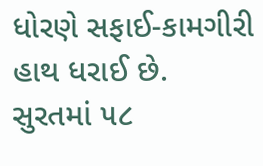ધોરણે સફાઈ-કામગીરી હાથ ધરાઈ છે. સુરતમાં ૫૮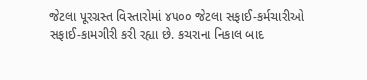જેટલા પૂરગ્રસ્ત વિસ્તારોમાં ૪૫૦૦ જેટલા સફાઈ-કર્મચારીઓ સફાઈ-કામગીરી કરી રહ્યા છે. કચરાના નિકાલ બાદ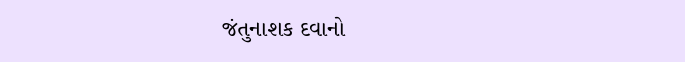જંતુનાશક દવાનો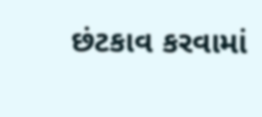છંટકાવ કરવામાં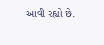આવી રહ્યો છે.